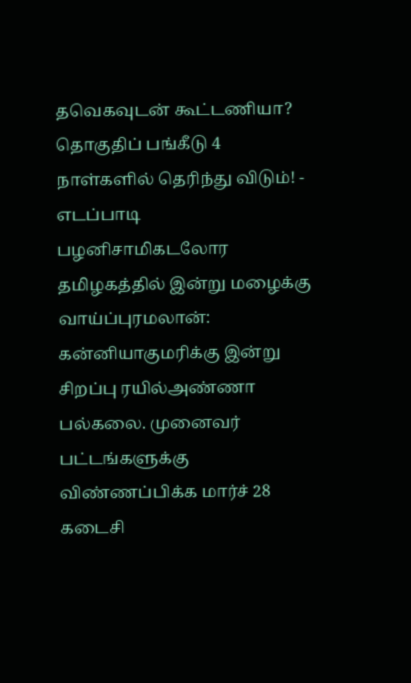தவெகவுடன் கூட்டணியா? தொகுதிப் பங்கீடு 4 நாள்களில் தெரிந்து விடும்! - எடப்பாடி பழனிசாமிகடலோர தமிழகத்தில் இன்று மழைக்கு வாய்ப்புரமலான்: கன்னியாகுமரிக்கு இன்று சிறப்பு ரயில்அண்ணா பல்கலை. முனைவர் பட்டங்களுக்கு விண்ணப்பிக்க மார்ச் 28 கடைசி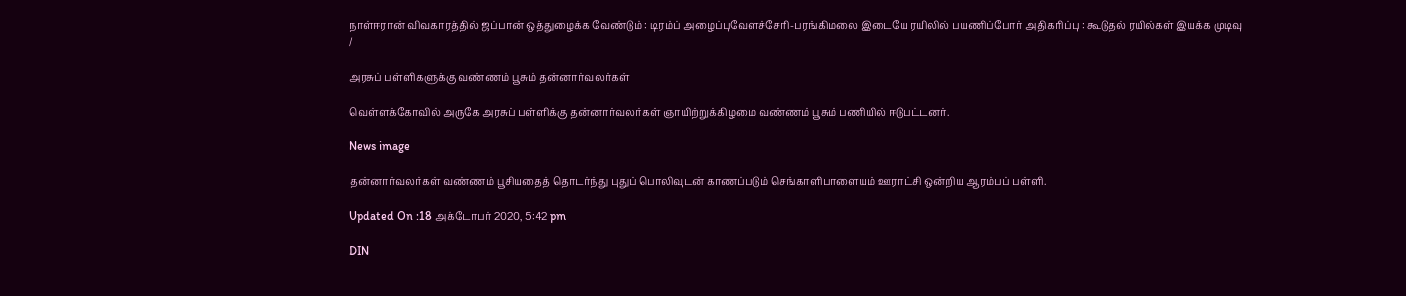நாள்ஈரான் விவகாரத்தில் ஜப்பான் ஒத்துழைக்க வேண்டும் : டிரம்ப் அழைப்புவேளச்சேரி-பரங்கிமலை இடையே ரயிலில் பயணிப்போர் அதிகரிப்பு : கூடுதல் ரயில்கள் இயக்க முடிவு
/

அரசுப் பள்ளிகளுக்கு வண்ணம் பூசும் தன்னார்வலர்கள்

வெள்ளக்கோவில் அருகே அரசுப் பள்ளிக்கு தன்னார்வலர்கள் ஞாயிற்றுக்கிழமை வண்ணம் பூசும் பணியில் ஈடுபட்டனர்.

News image

தன்னார்வலர்கள் வண்ணம் பூசியதைத் தொடர்ந்து புதுப் பொலிவுடன் காணப்படும் செங்காளிபாளையம் ஊராட்சி ஒன்றிய ஆரம்பப் பள்ளி.

Updated On :18 அக்டோபர் 2020, 5:42 pm

DIN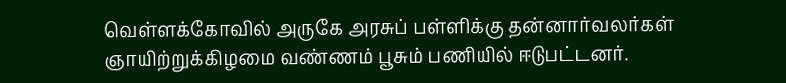வெள்ளக்கோவில் அருகே அரசுப் பள்ளிக்கு தன்னார்வலர்கள் ஞாயிற்றுக்கிழமை வண்ணம் பூசும் பணியில் ஈடுபட்டனர்.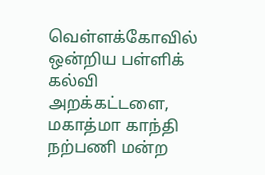வெள்ளக்கோவில் ஒன்றிய பள்ளிக் கல்வி அறக்கட்டளை, மகாத்மா காந்தி நற்பணி மன்ற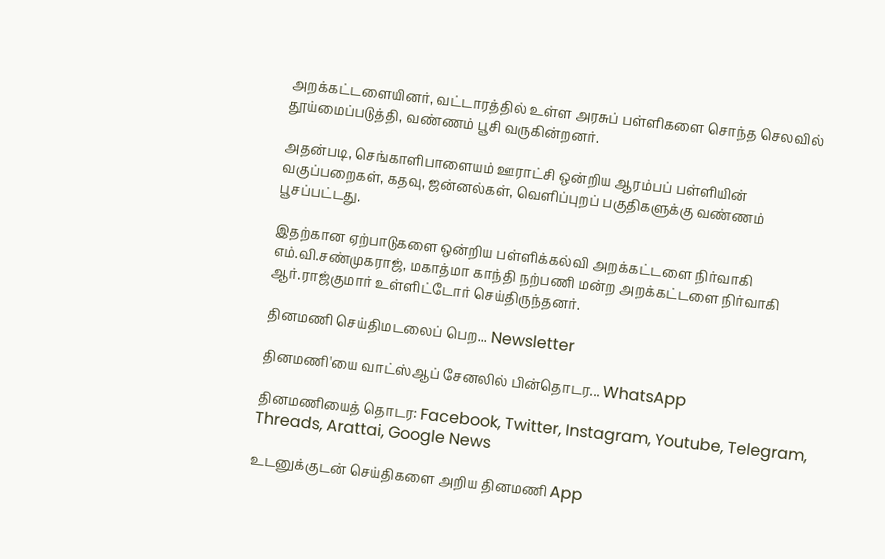அறக்கட்டளையினர், வட்டாரத்தில் உள்ள அரசுப் பள்ளிகளை சொந்த செலவில் தூய்மைப்படுத்தி, வண்ணம் பூசி வருகின்றனர்.

அதன்படி, செங்காளிபாளையம் ஊராட்சி ஒன்றிய ஆரம்பப் பள்ளியின் வகுப்பறைகள், கதவு, ஜன்னல்கள், வெளிப்புறப் பகுதிகளுக்கு வண்ணம் பூசப்பட்டது.

இதற்கான ஏற்பாடுகளை ஒன்றிய பள்ளிக்கல்வி அறக்கட்டளை நிர்வாகி எம்.வி.சண்முகராஜ், மகாத்மா காந்தி நற்பணி மன்ற அறக்கட்டளை நிர்வாகி ஆர்.ராஜ்குமார் உள்ளிட்டோர் செய்திருந்தனர்.

தினமணி செய்திமடலைப் பெற... Newsletter

தினமணி'யை வாட்ஸ்ஆப் சேனலில் பின்தொடர... WhatsApp

தினமணியைத் தொடர: Facebook, Twitter, Instagram, Youtube, Telegram, Threads, Arattai, Google News

உடனுக்குடன் செய்திகளை அறிய தினமணி App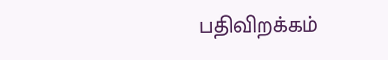பதிவிறக்கம்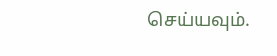செய்யவும்.